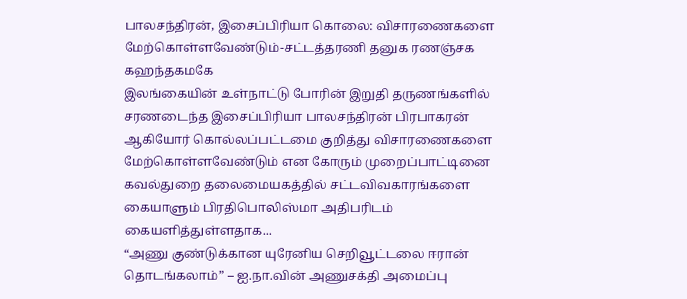பாலசந்திரன், இசைப்பிரியா கொலை: விசாரணைகளை மேற்கொள்ளவேண்டும்-சட்டத்தரணி தனுக ரணஞ்சக கஹந்தகமகே
இலங்கையின் உள்நாட்டு போரின் இறுதி தருணங்களில் சரணடைந்த இசைப்பிரியா பாலசந்திரன் பிரபாகரன் ஆகியோர் கொல்லப்பட்டமை குறித்து விசாரணைகளை மேற்கொள்ளவேண்டும் என கோரும் முறைப்பாட்டினை கவல்துறை தலைமையகத்தில் சட்டவிவகாரங்களை கையாளும் பிரதிபொலிஸ்மா அதிபரிடம் கையளித்துள்ளதாக...
“அணு குண்டுக்கான யுரேனிய செறிவூட்டலை ஈரான் தொடங்கலாம்” – ஐ.நா.வின் அணுசக்தி அமைப்பு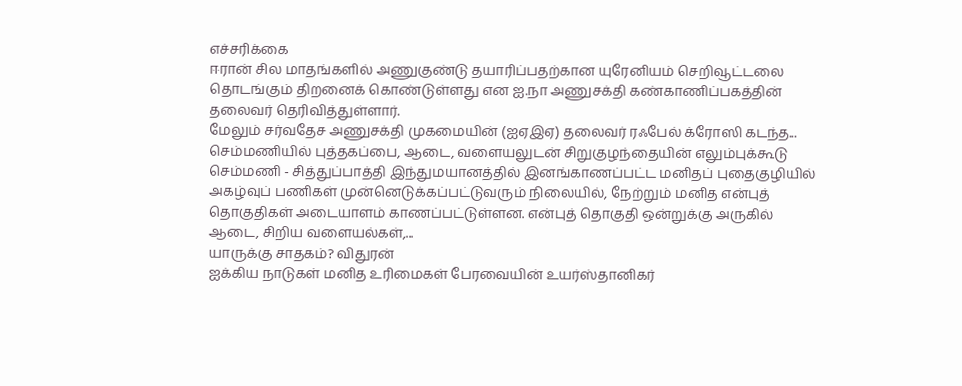எச்சரிக்கை
ஈரான் சில மாதங்களில் அணுகுண்டு தயாரிப்பதற்கான யுரேனியம் செறிவூட்டலை தொடங்கும் திறனைக் கொண்டுள்ளது என ஐ.நா அணுசக்தி கண்காணிப்பகத்தின் தலைவர் தெரிவித்துள்ளார்.
மேலும் சர்வதேச அணுசக்தி முகமையின் (ஐஏஇஏ) தலைவர் ரஃபேல் க்ரோஸி கடந்த...
செம்மணியில் புத்தகப்பை, ஆடை, வளையலுடன் சிறுகுழந்தையின் எலும்புக்கூடு
செம்மணி - சித்துப்பாத்தி இந்துமயானத்தில் இனங்காணப்பட்ட மனிதப் புதைகுழியில் அகழ்வுப் பணிகள் முன்னெடுக்கப்பட்டுவரும் நிலையில், நேற்றும் மனித என்புத் தொகுதிகள் அடையாளம் காணப்பட்டுள்ளன. என்புத் தொகுதி ஒன்றுக்கு அருகில் ஆடை, சிறிய வளையல்கள்,...
யாருக்கு சாதகம்? விதுரன்
ஐக்கிய நாடுகள் மனித உரிமைகள் பேரவையின் உயர்ஸ்தானிகர்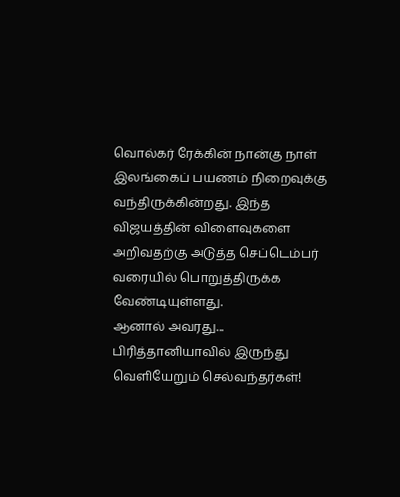வொல்கர் ரேக்கின் நான்கு நாள் இலங்கைப் பயணம் நிறைவுக்கு வந்திருக்கின்றது. இந்த விஜயத்தின் விளைவுகளை அறிவதற்கு அடுத்த செப்டெம்பர் வரையில் பொறுத்திருக்க வேண்டியுள்ளது.
ஆனால் அவரது...
பிரித்தானியாவில் இருந்து வெளியேறும் செல்வந்தர்கள்!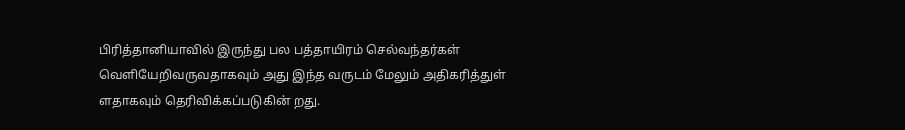பிரித்தானியாவில் இருந்து பல பத்தாயிரம் செல்வந்தர்கள் வெளியேறிவருவதாகவும் அது இந்த வருடம் மேலும் அதிகரித்துள் ளதாகவும் தெரிவிக்கப்படுகின் றது.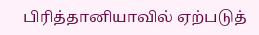பிரித்தானியாவில் ஏற்படுத்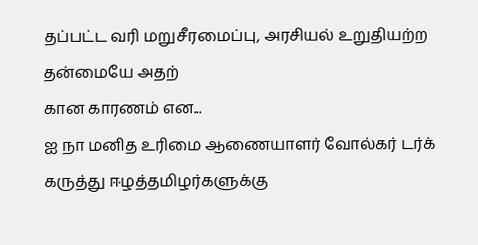தப்பட்ட வரி மறுசீரமைப்பு, அரசியல் உறுதியற்ற தன்மையே அதற்
கான காரணம் என...
ஐ நா மனித உரிமை ஆணையாளர் வோல்கர் டர்க் கருத்து ஈழத்தமிழர்களுக்கு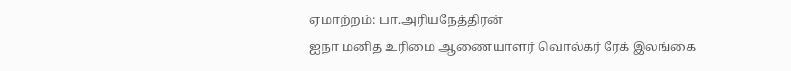ஏமாற்றம்: பா.அரியநேத்திரன்
ஐநா மனித உரிமை ஆணையாளர் வொல்கர் ரேக் இலங்கை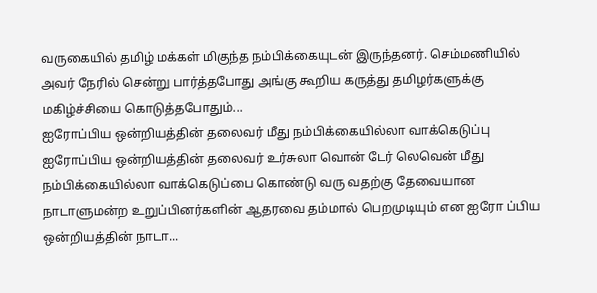வருகையில் தமிழ் மக்கள் மிகுந்த நம்பிக்கையுடன் இருந்தனர். செம்மணியில் அவர் நேரில் சென்று பார்த்தபோது அங்கு கூறிய கருத்து தமிழர்களுக்கு மகிழ்ச்சியை கொடுத்தபோதும்...
ஐரோப்பிய ஒன்றியத்தின் தலைவர் மீது நம்பிக்கையில்லா வாக்கெடுப்பு
ஐரோப்பிய ஒன்றியத்தின் தலைவர் உர்சுலா வொன் டேர் லெவென் மீது நம்பிக்கையில்லா வாக்கெடுப்பை கொண்டு வரு வதற்கு தேவையான நாடாளுமன்ற உறுப்பினர்களின் ஆதரவை தம்மால் பெறமுடியும் என ஐரோ ப்பிய ஒன்றியத்தின் நாடா...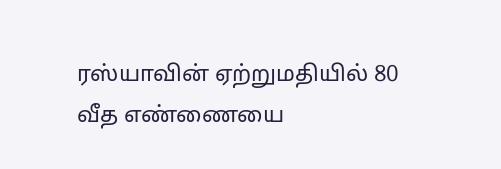ரஸ்யாவின் ஏற்றுமதியில் 80 வீத எண்ணையை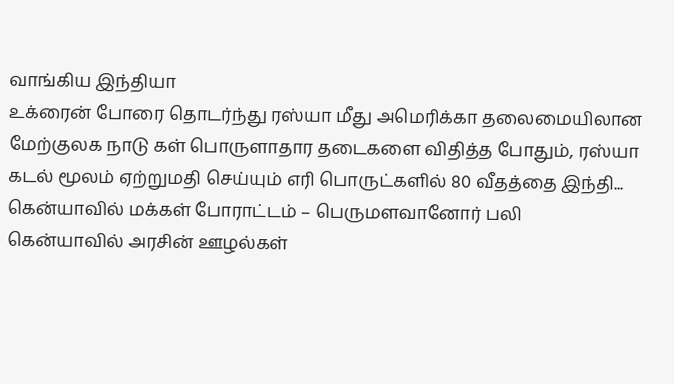வாங்கிய இந்தியா
உக்ரைன் போரை தொடர்ந்து ரஸ்யா மீது அமெரிக்கா தலைமையிலான மேற்குலக நாடு கள் பொருளாதார தடைகளை விதித்த போதும், ரஸ்யா கடல் மூலம் ஏற்றுமதி செய்யும் எரி பொருட்களில் 80 வீதத்தை இந்தி...
கென்யாவில் மக்கள் போராட்டம் – பெருமளவானோர் பலி
கென்யாவில் அரசின் ஊழல்கள்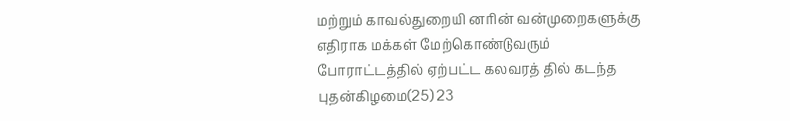மற்றும் காவல்துறையி னரின் வன்முறைகளுக்கு எதிராக மக்கள் மேற்கொண்டுவரும் போராட்டத்தில் ஏற்பட்ட கலவரத் தில் கடந்த புதன்கிழமை(25) 23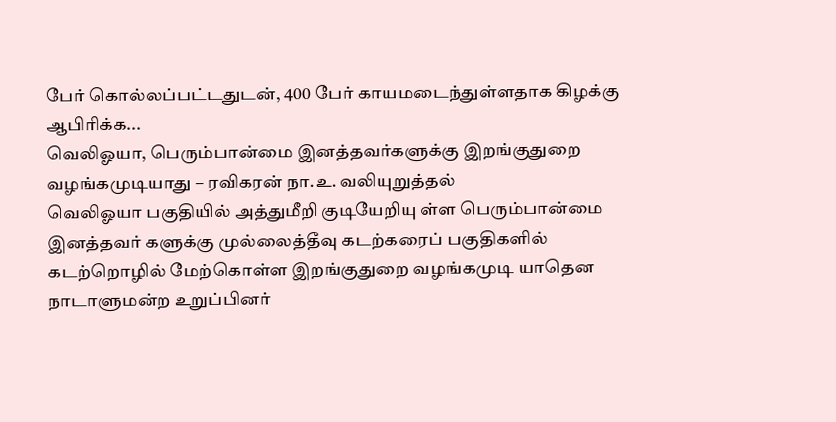பேர் கொல்லப்பட்டதுடன், 400 பேர் காயமடைந்துள்ளதாக கிழக்கு ஆபிரிக்க...
வெலிஓயா, பெரும்பான்மை இனத்தவர்களுக்கு இறங்குதுறை வழங்கமுடியாது – ரவிகரன் நா.உ. வலியுறுத்தல்
வெலிஓயா பகுதியில் அத்துமீறி குடியேறியு ள்ள பெரும்பான்மை இனத்தவர் களுக்கு முல்லைத்தீவு கடற்கரைப் பகுதிகளில் கடற்றொழில் மேற்கொள்ள இறங்குதுறை வழங்கமுடி யாதென நாடாளுமன்ற உறுப்பினர்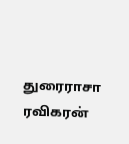துரைராசா ரவிகரன்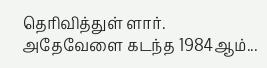தெரிவித்துள் ளார்.
அதேவேளை கடந்த 1984ஆம்...